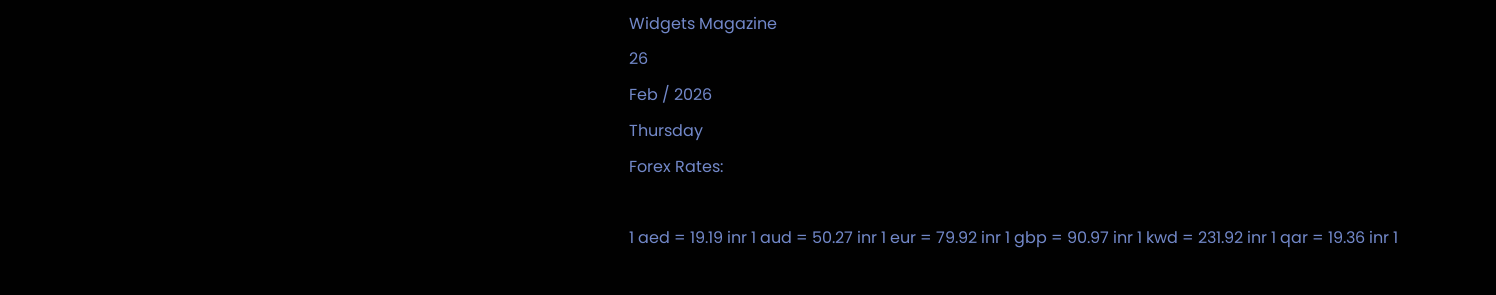Widgets Magazine
26
Feb / 2026
Thursday
Forex Rates:

1 aed = 19.19 inr 1 aud = 50.27 inr 1 eur = 79.92 inr 1 gbp = 90.97 inr 1 kwd = 231.92 inr 1 qar = 19.36 inr 1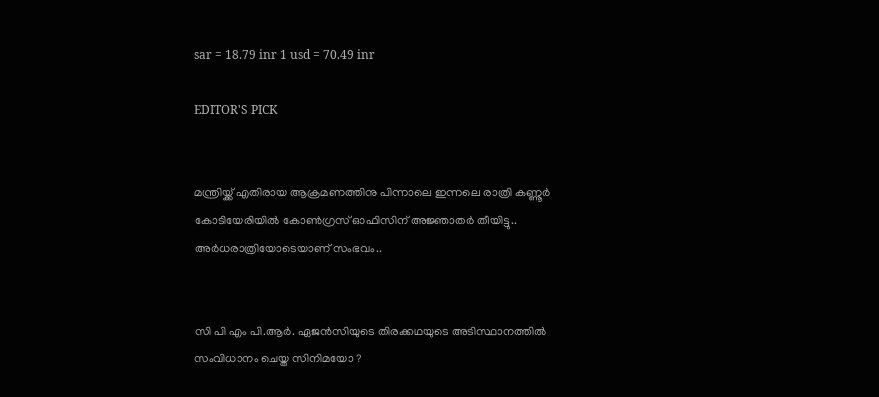sar = 18.79 inr 1 usd = 70.49 inr

EDITOR'S PICK


മന്ത്രിയ്ക്ക് എതിരായ ആക്രമണത്തിനു പിന്നാലെ ഇന്നലെ രാത്രി കണ്ണൂർ കോടിയേരിയിൽ കോൺഗ്രസ് ഓഫിസിന് അജ്ഞാതർ തീയിട്ടു.. അര്‍ധരാത്രിയോടെയാണ് സംഭവം..


സി പി എം പി.ആർ. ഏജൻസിയുടെ തിരക്കഥയുടെ അടിസ്ഥാനത്തിൽ സംവിധാനം ചെയ്ത സിനിമയോ ?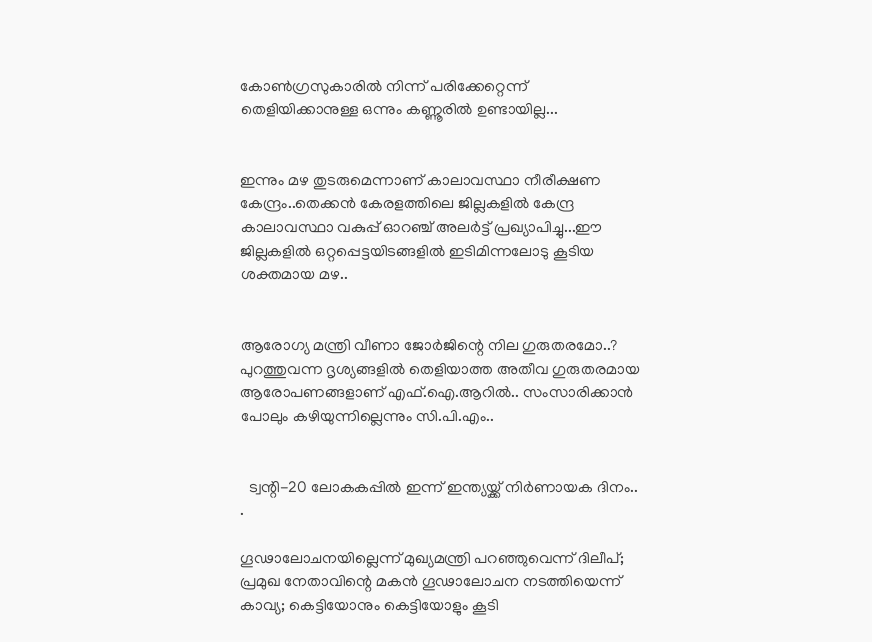കോൺഗ്രസുകാരിൽ നിന്ന് പരിക്കേറ്റെന്ന് തെളിയിക്കാനുള്ള ഒന്നും കണ്ണൂരിൽ ഉണ്ടായില്ല...


ഇന്നും മഴ തുടരുമെന്നാണ് കാലാവസ്ഥാ നീരീക്ഷണ കേന്ദ്രം..തെക്കൻ കേരളത്തിലെ ജില്ലകളിൽ കേന്ദ്ര കാലാവസ്ഥാ വകുപ്പ് ഓറഞ്ച് അലർട്ട് പ്രഖ്യാപിച്ചു...ഈ ജില്ലകളിൽ ഒറ്റപ്പെട്ടയിടങ്ങളിൽ ഇടിമിന്നലോടു കൂടിയ ശക്തമായ മഴ..


ആരോഗ്യ മന്ത്രി വീണാ ജോർജിന്റെ നില ഗുരുതരമോ..? പുറത്തുവന്ന ദൃശ്യങ്ങളില്‍ തെളിയാത്ത അതീവ ഗുരുതരമായ ആരോപണങ്ങളാണ് എഫ്.ഐ.ആറില്‍.. സംസാരിക്കാന്‍ പോലും കഴിയുന്നില്ലെന്നും സി.പി.എം..


  ട്വന്റി-20 ലോകകപ്പിൽ ഇന്ന് ഇന്ത്യയ്ക്ക് നിർണായക ദിനം.. .

ഗൂഢാലോചനയില്ലെന്ന് മുഖ്യമന്ത്രി പറഞ്ഞുവെന്ന് ദിലീപ്; പ്രമുഖ നേതാവിന്റെ മകന്‍ ഗൂഢാലോചന നടത്തിയെന്ന് കാവ്യ; കെട്ടിയോനും കെട്ടിയോളും കൂടി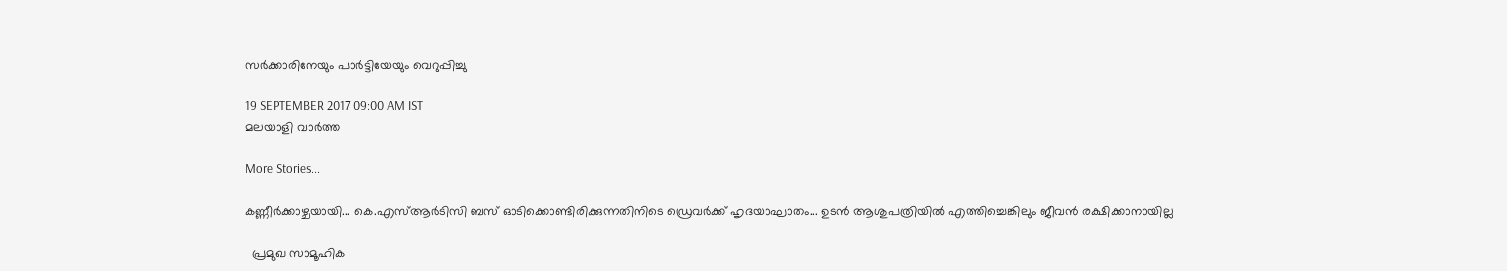സര്‍ക്കാരിനേയും പാര്‍ട്ടിയേയും വെറുപ്പിച്ചു

19 SEPTEMBER 2017 09:00 AM IST
മലയാളി വാര്‍ത്ത

More Stories...

കണ്ണീർക്കാഴ്ചയായി... കെ.എസ്ആർടിസി ബസ് ഓടിക്കൊണ്ടിരിക്കുന്നതിനിടെ ഡ്രെവർക്ക് ഹൃദയാഘാതം... ഉടൻ ആശുപത്രിയിൽ എത്തിച്ചെങ്കിലും ജീവൻ രക്ഷിക്കാനായില്ല

  പ്രമുഖ സാമൂഹിക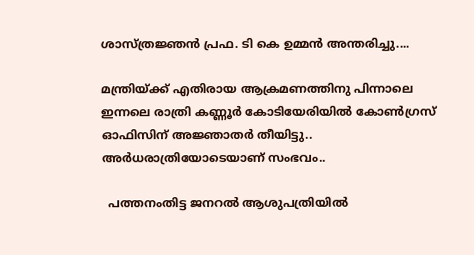ശാസ്ത്രജ്ഞൻ പ്രഫ. ടി കെ ഉമ്മൻ അന്തരിച്ചു....

മന്ത്രിയ്ക്ക് എതിരായ ആക്രമണത്തിനു പിന്നാലെ ഇന്നലെ രാത്രി കണ്ണൂർ കോടിയേരിയിൽ കോൺഗ്രസ് ഓഫിസിന് അജ്ഞാതർ തീയിട്ടു.. അര്‍ധരാത്രിയോടെയാണ് സംഭവം..

  പത്തനംതിട്ട ജനറൽ ആശുപത്രിയിൽ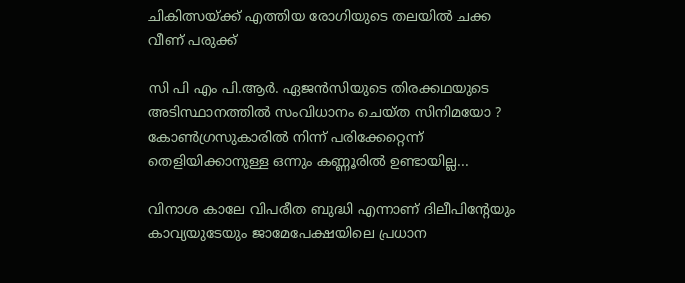ചികിത്സയ്ക്ക് എത്തിയ രോഗിയുടെ തലയിൽ ചക്ക വീണ് പരുക്ക്

സി പി എം പി.ആർ. ഏജൻസിയുടെ തിരക്കഥയുടെ അടിസ്ഥാനത്തിൽ സംവിധാനം ചെയ്ത സിനിമയോ ? കോൺഗ്രസുകാരിൽ നിന്ന് പരിക്കേറ്റെന്ന് തെളിയിക്കാനുള്ള ഒന്നും കണ്ണൂരിൽ ഉണ്ടായില്ല...

വിനാശ കാലേ വിപരീത ബുദ്ധി എന്നാണ് ദിലീപിന്റേയും കാവ്യയുടേയും ജാമേപേക്ഷയിലെ പ്രധാന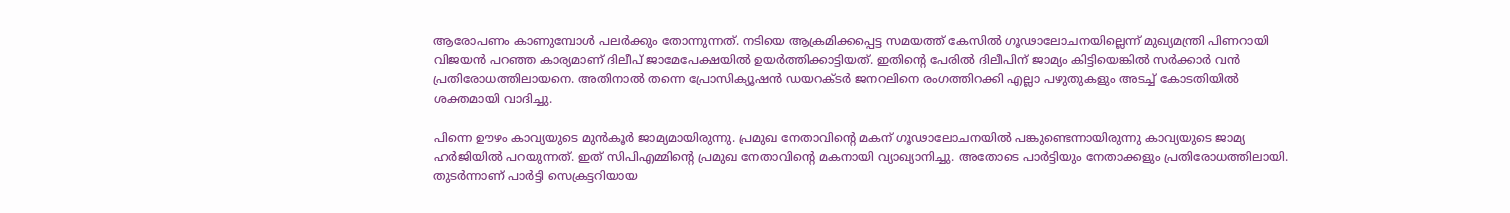ആരോപണം കാണുമ്പോള്‍ പലര്‍ക്കും തോന്നുന്നത്. നടിയെ ആക്രമിക്കപ്പെട്ട സമയത്ത് കേസില്‍ ഗൂഢാലോചനയില്ലെന്ന് മുഖ്യമന്ത്രി പിണറായി വിജയന്‍ പറഞ്ഞ കാര്യമാണ് ദിലീപ് ജാമേപേക്ഷയില്‍ ഉയര്‍ത്തിക്കാട്ടിയത്. ഇതിന്റെ പേരില്‍ ദിലീപിന് ജാമ്യം കിട്ടിയെങ്കില്‍ സര്‍ക്കാര്‍ വന്‍ പ്രതിരോധത്തിലായനെ. അതിനാല്‍ തന്നെ പ്രോസിക്യൂഷന്‍ ഡയറക്ടര്‍ ജനറലിനെ രംഗത്തിറക്കി എല്ലാ പഴുതുകളും അടച്ച് കോടതിയില്‍ ശക്തമായി വാദിച്ചു.

പിന്നെ ഊഴം കാവ്യയുടെ മുന്‍കൂര്‍ ജാമ്യമായിരുന്നു. പ്രമുഖ നേതാവിന്റെ മകന് ഗൂഢാലോചനയില്‍ പങ്കുണ്ടെന്നായിരുന്നു കാവ്യയുടെ ജാമ്യ ഹര്‍ജിയില്‍ പറയുന്നത്. ഇത് സിപിഎമ്മിന്റെ പ്രമുഖ നേതാവിന്റെ മകനായി വ്യാഖ്യാനിച്ചു. അതോടെ പാര്‍ട്ടിയും നേതാക്കളും പ്രതിരോധത്തിലായി. തുടര്‍ന്നാണ് പാര്‍ട്ടി സെക്രട്ടറിയായ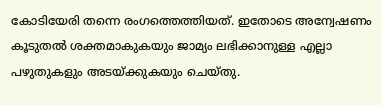കോടിയേരി തന്നെ രംഗത്തെത്തിയത്. ഇതോടെ അന്വേഷണം കൂടുതല്‍ ശക്തമാകുകയും ജാമ്യം ലഭിക്കാനുള്ള എല്ലാ പഴുതുകളും അടയ്ക്കുകയും ചെയ്തു.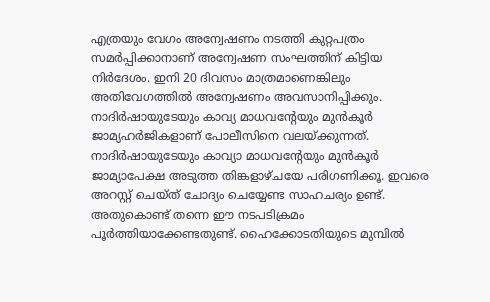എത്രയും വേഗം അന്വേഷണം നടത്തി കുറ്റപത്രം സമര്‍പ്പിക്കാനാണ് അന്വേഷണ സംഘത്തിന് കിട്ടിയ നിര്‍ദേശം. ഇനി 20 ദിവസം മാത്രമാണെങ്കിലും അതിവേഗത്തില്‍ അന്വേഷണം അവസാനിപ്പിക്കും. നാദിര്‍ഷായുടേയും കാവ്യ മാധവന്റേയും മുന്‍കൂര്‍ ജാമ്യഹര്‍ജികളാണ് പോലീസിനെ വലയ്ക്കുന്നത്. നാദിര്‍ഷായുടേയും കാവ്യാ മാധവന്റേയും മുന്‍കൂര്‍ ജാമ്യാപേക്ഷ അടുത്ത തിങ്കളാഴ്ചയേ പരിഗണിക്കൂ. ഇവരെ അറസ്റ്റ് ചെയ്ത് ചോദ്യം ചെയ്യേണ്ട സാഹചര്യം ഉണ്ട്. അതുകൊണ്ട് തന്നെ ഈ നടപടിക്രമം പൂര്‍ത്തിയാക്കേണ്ടതുണ്ട്. ഹൈക്കോടതിയുടെ മുമ്പില്‍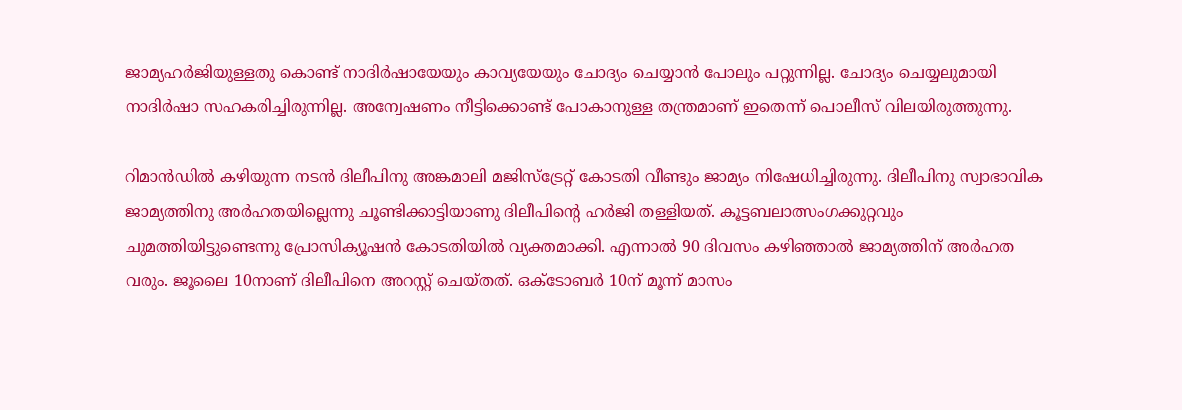ജാമ്യഹര്‍ജിയുള്ളതു കൊണ്ട് നാദിര്‍ഷായേയും കാവ്യയേയും ചോദ്യം ചെയ്യാന്‍ പോലും പറ്റുന്നില്ല. ചോദ്യം ചെയ്യലുമായി നാദിര്‍ഷാ സഹകരിച്ചിരുന്നില്ല. അന്വേഷണം നീട്ടിക്കൊണ്ട് പോകാനുള്ള തന്ത്രമാണ് ഇതെന്ന് പൊലീസ് വിലയിരുത്തുന്നു.

റിമാന്‍ഡില്‍ കഴിയുന്ന നടന്‍ ദിലീപിനു അങ്കമാലി മജിസ്‌ട്രേറ്റ് കോടതി വീണ്ടും ജാമ്യം നിഷേധിച്ചിരുന്നു. ദിലീപിനു സ്വാഭാവിക ജാമ്യത്തിനു അര്‍ഹതയില്ലെന്നു ചൂണ്ടിക്കാട്ടിയാണു ദിലീപിന്റെ ഹര്‍ജി തള്ളിയത്. കൂട്ടബലാത്സംഗക്കുറ്റവും ചുമത്തിയിട്ടുണ്ടെന്നു പ്രോസിക്യൂഷന്‍ കോടതിയില്‍ വ്യക്തമാക്കി. എന്നാല്‍ 90 ദിവസം കഴിഞ്ഞാല്‍ ജാമ്യത്തിന് അര്‍ഹത വരും. ജൂലൈ 10നാണ് ദിലീപിനെ അറസ്റ്റ് ചെയ്തത്. ഒക്ടോബര്‍ 10ന് മൂന്ന് മാസം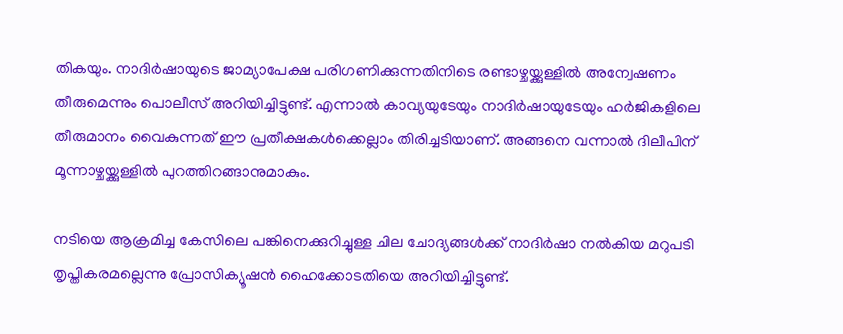തികയും. നാദിര്‍ഷായുടെ ജാമ്യാപേക്ഷ പരിഗണിക്കുന്നതിനിടെ രണ്ടാഴ്ചയ്ക്കുള്ളില്‍ അന്വേഷണം തീരുമെന്നും പൊലീസ് അറിയിച്ചിട്ടുണ്ട്. എന്നാല്‍ കാവ്യയുടേയും നാദിര്‍ഷായുടേയും ഹര്‍ജികളിലെ തീരുമാനം വൈകുന്നത് ഈ പ്രതീക്ഷകള്‍ക്കെല്ലാം തിരിച്ചടിയാണ്. അങ്ങനെ വന്നാല്‍ ദിലീപിന് മൂന്നാഴ്ചയ്ക്കുള്ളില്‍ പുറത്തിറങ്ങാനുമാകും.

നടിയെ ആക്രമിച്ച കേസിലെ പങ്കിനെക്കുറിച്ചുള്ള ചില ചോദ്യങ്ങള്‍ക്ക് നാദിര്‍ഷാ നല്‍കിയ മറുപടി തൃപ്തികരമല്ലെന്നു പ്രോസിക്യൂഷന്‍ ഹൈക്കോടതിയെ അറിയിച്ചിട്ടുണ്ട്.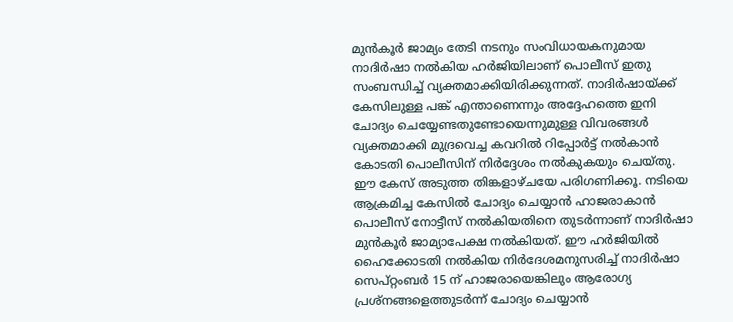മുന്‍കൂര്‍ ജാമ്യം തേടി നടനും സംവിധായകനുമായ നാദിര്‍ഷാ നല്‍കിയ ഹര്‍ജിയിലാണ് പൊലീസ് ഇതു സംബന്ധിച്ച് വ്യക്തമാക്കിയിരിക്കുന്നത്. നാദിര്‍ഷായ്ക്ക് കേസിലുള്ള പങ്ക് എന്താണെന്നും അദ്ദേഹത്തെ ഇനി ചോദ്യം ചെയ്യേണ്ടതുണ്ടോയെന്നുമുള്ള വിവരങ്ങള്‍ വ്യക്തമാക്കി മുദ്രവെച്ച കവറില്‍ റിപ്പോര്‍ട്ട് നല്‍കാന്‍ കോടതി പൊലീസിന് നിര്‍ദ്ദേശം നല്‍കുകയും ചെയ്തു. ഈ കേസ് അടുത്ത തിങ്കളാഴ്ചയേ പരിഗണിക്കൂ. നടിയെ ആക്രമിച്ച കേസില്‍ ചോദ്യം ചെയ്യാന്‍ ഹാജരാകാന്‍ പൊലീസ് നോട്ടീസ് നല്‍കിയതിനെ തുടര്‍ന്നാണ് നാദിര്‍ഷാ മുന്‍കൂര്‍ ജാമ്യാപേക്ഷ നല്‍കിയത്. ഈ ഹര്‍ജിയില്‍ ഹൈക്കോടതി നല്‍കിയ നിര്‍ദേശമനുസരിച്ച് നാദിര്‍ഷാ സെപ്റ്റംബര്‍ 15 ന് ഹാജരായെങ്കിലും ആരോഗ്യ പ്രശ്‌നങ്ങളെത്തുടര്‍ന്ന് ചോദ്യം ചെയ്യാന്‍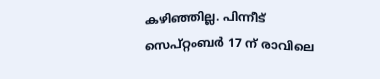കഴിഞ്ഞില്ല. പിന്നീട് സെപ്റ്റംബര്‍ 17 ന് രാവിലെ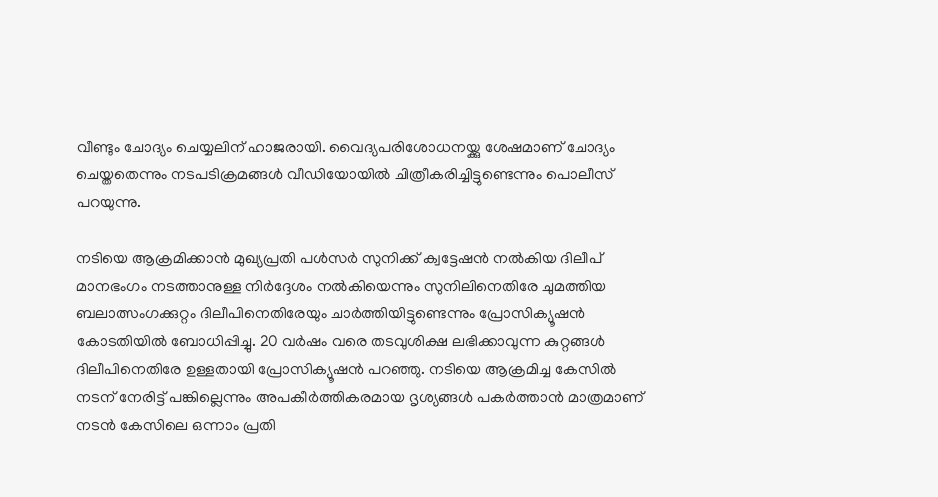വീണ്ടും ചോദ്യം ചെയ്യലിന് ഹാജരായി. വൈദ്യപരിശോധനയ്ക്കു ശേഷമാണ് ചോദ്യം ചെയ്തതെന്നും നടപടിക്രമങ്ങള്‍ വീഡിയോയില്‍ ചിത്രീകരിച്ചിട്ടുണ്ടെന്നും പൊലീസ് പറയുന്നു.

നടിയെ ആക്രമിക്കാന്‍ മുഖ്യപ്രതി പള്‍സര്‍ സുനിക്ക് ക്വട്ടേഷന്‍ നല്‍കിയ ദിലീപ് മാനഭംഗം നടത്താനുള്ള നിര്‍ദ്ദേശം നല്‍കിയെന്നും സുനിലിനെതിരേ ചുമത്തിയ ബലാത്സംഗക്കുറ്റം ദിലീപിനെതിരേയും ചാര്‍ത്തിയിട്ടുണ്ടെന്നും പ്രോസിക്യൂഷന്‍ കോടതിയില്‍ ബോധിപ്പിച്ചു. 20 വര്‍ഷം വരെ തടവുശിക്ഷ ലഭിക്കാവുന്ന കുറ്റങ്ങള്‍ ദിലീപിനെതിരേ ഉള്ളതായി പ്രോസിക്യൂഷന്‍ പറഞ്ഞു. നടിയെ ആക്രമിച്ച കേസില്‍ നടന് നേരിട്ട് പങ്കില്ലെന്നും അപകീര്‍ത്തികരമായ ദൃശ്യങ്ങള്‍ പകര്‍ത്താന്‍ മാത്രമാണ് നടന്‍ കേസിലെ ഒന്നാം പ്രതി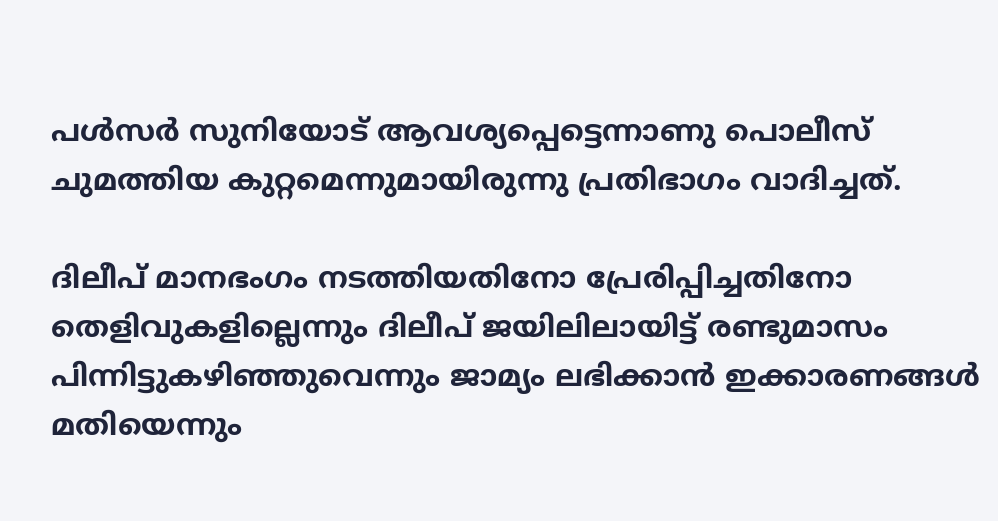പള്‍സര്‍ സുനിയോട് ആവശ്യപ്പെട്ടെന്നാണു പൊലീസ് ചുമത്തിയ കുറ്റമെന്നുമായിരുന്നു പ്രതിഭാഗം വാദിച്ചത്.

ദിലീപ് മാനഭംഗം നടത്തിയതിനോ പ്രേരിപ്പിച്ചതിനോ തെളിവുകളില്ലെന്നും ദിലീപ് ജയിലിലായിട്ട് രണ്ടുമാസം പിന്നിട്ടുകഴിഞ്ഞുവെന്നും ജാമ്യം ലഭിക്കാന്‍ ഇക്കാരണങ്ങള്‍ മതിയെന്നും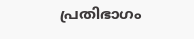പ്രതിഭാഗം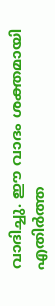വാദിച്ചു. ഈ വാദം ശക്തമായി എതിര്‍ത്ത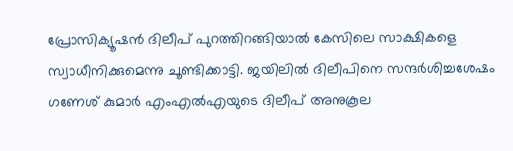പ്രോസിക്യൂഷന്‍ ദിലീപ് പുറത്തിറങ്ങിയാല്‍ കേസിലെ സാക്ഷികളെ സ്വാധീനിക്കുമെന്നു ചൂണ്ടിക്കാട്ടി. ജയിലില്‍ ദിലീപിനെ സന്ദര്‍ശിച്ചശേഷം ഗണേശ് കുമാര്‍ എംഎല്‍എയുടെ ദിലീപ് അനുകൂല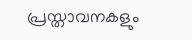പ്രസ്താവനകളും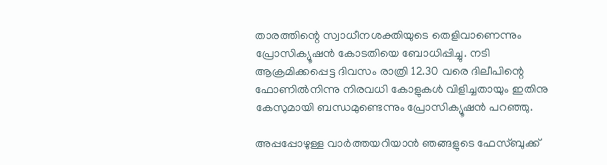താരത്തിന്റെ സ്വാധീനശക്തിയുടെ തെളിവാണെന്നും പ്രോസിക്യൂഷന്‍ കോടതിയെ ബോധിപ്പിച്ചു. നടി ആക്രമിക്കപ്പെട്ട ദിവസം രാത്രി 12.30 വരെ ദിലീപിന്റെ ഫോണില്‍നിന്നു നിരവധി കോളുകള്‍ വിളിച്ചതായും ഇതിനു കേസുമായി ബന്ധമുണ്ടെന്നും പ്രോസിക്യൂഷന്‍ പറഞ്ഞു.

അപ്പപ്പോഴുള്ള വാര്‍ത്തയറിയാന്‍ ഞങ്ങളുടെ ഫേസ്‌ബുക്ക്‌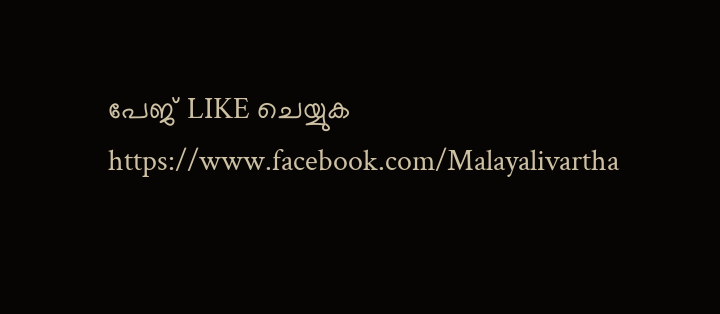പേജ് LIKE ചെയ്യുക
https://www.facebook.com/Malayalivartha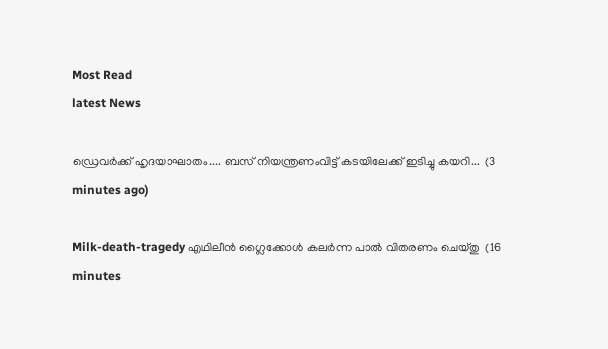Most Read
latest News

ഡ്രെവർക്ക് ഹൃദയാഘാതം.... ബസ് നിയന്ത്രണംവിട്ട് കടയിലേക്ക് ഇടിച്ചു കയറി...  (3 minutes ago)

Milk-death-tragedy എഥിലീൻ ഗ്ലൈക്കോൾ കലർന്ന പാൽ വിതരണം ചെയ്തു  (16 minutes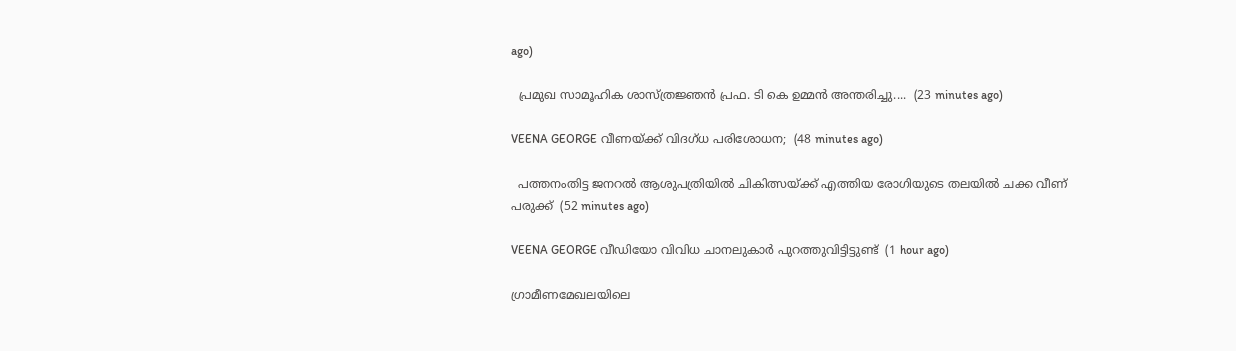ago)

  പ്രമുഖ സാമൂഹിക ശാസ്ത്രജ്ഞൻ പ്രഫ. ടി കെ ഉമ്മൻ അന്തരിച്ചു....  (23 minutes ago)

VEENA GEORGE വീണയ്ക്ക് വിദഗ്ധ പരിശോധന;  (48 minutes ago)

  പത്തനംതിട്ട ജനറൽ ആശുപത്രിയിൽ ചികിത്സയ്ക്ക് എത്തിയ രോഗിയുടെ തലയിൽ ചക്ക വീണ് പരുക്ക്  (52 minutes ago)

VEENA GEORGE വീഡിയോ വിവിധ ചാനലുകാർ പുറത്തുവിട്ടിട്ടുണ്ട്  (1 hour ago)

ഗ്രാമീണമേഖലയിലെ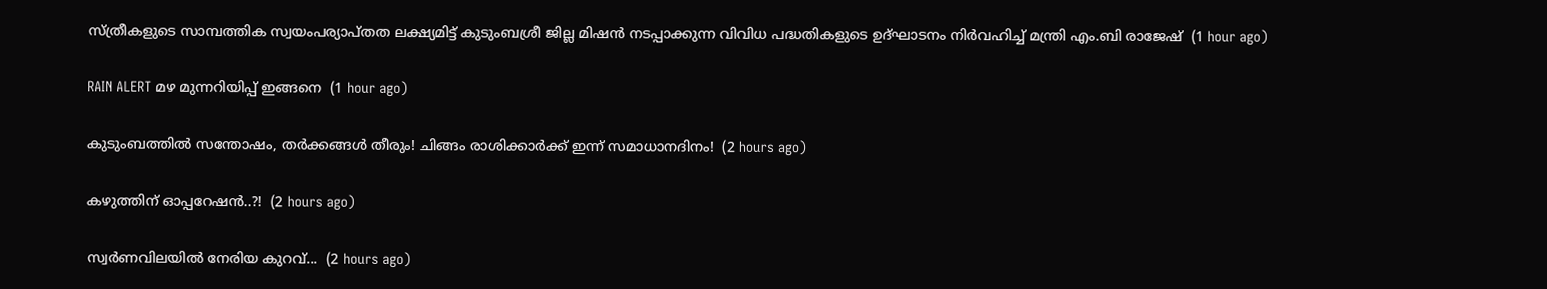സ്ത്രീകളുടെ സാമ്പത്തിക സ്വയംപര്യാപ്തത ലക്ഷ്യമിട്ട് കുടുംബശ്രീ ജില്ല മിഷൻ നടപ്പാക്കുന്ന വിവിധ പദ്ധതികളുടെ ഉദ്ഘാടനം നിർവഹിച്ച് മന്ത്രി എം.ബി രാജേഷ്  (1 hour ago)

RAIN ALERT മഴ മുന്നറിയിപ്പ് ഇങ്ങനെ  (1 hour ago)

കുടുംബത്തിൽ സന്തോഷം, തർക്കങ്ങൾ തീരും! ചിങ്ങം രാശിക്കാർക്ക് ഇന്ന് സമാധാനദിനം!  (2 hours ago)

കഴുത്തിന് ഓപ്പറേഷൻ..?!  (2 hours ago)

സ്വർണവിലയിൽ നേരിയ കുറവ്...  (2 hours ago)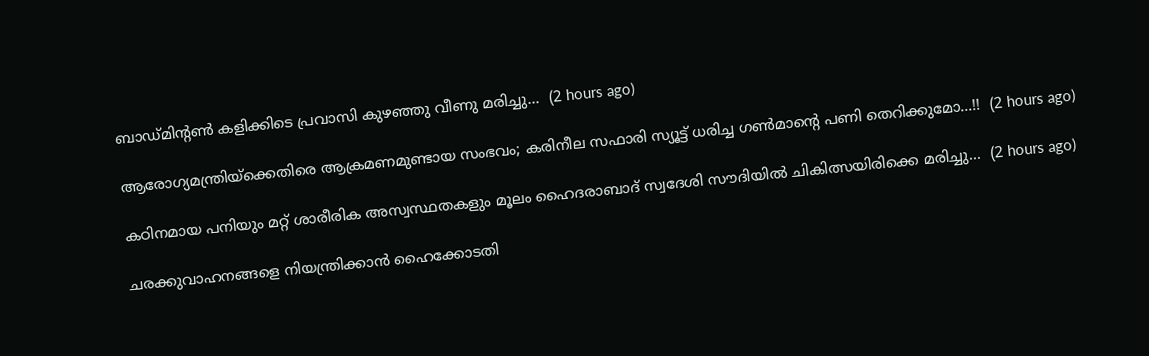ബാഡ്മിന്റൺ കളിക്കിടെ പ്രവാസി കുഴഞ്ഞു വീണു മരിച്ചു...  (2 hours ago)

ആരോഗ്യമന്ത്രിയ്ക്കെതിരെ ആക്രമണമുണ്ടായ സംഭവം; കരിനീല സഫാരി സ്യൂട്ട് ധരിച്ച ഗണ്‍മാന്റെ പണി തെറിക്കുമോ...!!  (2 hours ago)

കഠിനമായ പനിയും മറ്റ് ശാരീരിക അസ്വസ്ഥതകളും മൂലം ഹൈദരാബാദ് സ്വദേശി സൗദിയിൽ ചികിത്സയിരിക്കെ മരിച്ചു...  (2 hours ago)

ചരക്കുവാഹനങ്ങളെ നിയന്ത്രിക്കാൻ ഹൈക്കോടതി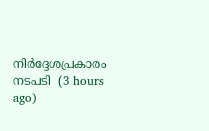നിർദ്ദേശപ്രകാരം നടപടി  (3 hours ago)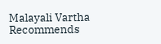Malayali Vartha Recommends